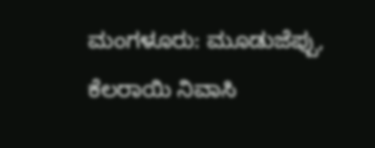ಮಂಗಳೂರು: ಮೂಡುಜೆಪ್ಪು, ಕೆಲರಾಯಿ ನಿವಾಸಿ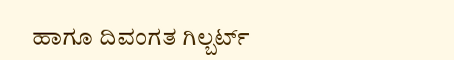ಹಾಗೂ ದಿವಂಗತ ಗಿಲ್ಬರ್ಟ್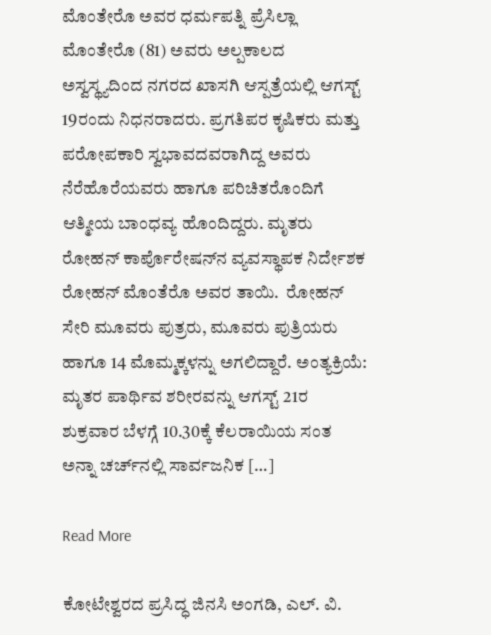ಮೊಂತೇರೊ ಅವರ ಧರ್ಮಪತ್ನಿ ಪ್ರೆಸಿಲ್ಲಾ ಮೊಂತೇರೊ (81) ಅವರು ಅಲ್ಪಕಾಲದ ಅಸ್ವಸ್ಥ್ಯದಿಂದ ನಗರದ ಖಾಸಗಿ ಆಸ್ಪತ್ರೆಯಲ್ಲಿ ಆಗಸ್ಟ್ 19ರಂದು ನಿಧನರಾದರು. ಪ್ರಗತಿಪರ ಕೃಷಿಕರು ಮತ್ತು ಪರೋಪಕಾರಿ ಸ್ವಭಾವದವರಾಗಿದ್ದ ಅವರು ನೆರೆಹೊರೆಯವರು ಹಾಗೂ ಪರಿಚಿತರೊಂದಿಗೆ ಆತ್ಮೀಯ ಬಾಂಧವ್ಯ ಹೊಂದಿದ್ದರು. ಮೃತರು ರೋಹನ್ ಕಾರ್ಪೊರೇಷನ್‌ನ ವ್ಯವಸ್ಥಾಪಕ ನಿರ್ದೇಶಕ ರೋಹನ್ ಮೊಂತೆರೊ ಅವರ ತಾಯಿ.  ರೋಹನ್ ಸೇರಿ ಮೂವರು ಪುತ್ರರು, ಮೂವರು ಪುತ್ರಿಯರು ಹಾಗೂ 14 ಮೊಮ್ಮಕ್ಕಳನ್ನು ಅಗಲಿದ್ದಾರೆ. ಅಂತ್ಯಕ್ರಿಯೆ: ಮೃತರ ಪಾರ್ಥಿವ ಶರೀರವನ್ನು ಆಗಸ್ಟ್ 21ರ ಶುಕ್ರವಾರ ಬೆಳಗ್ಗೆ 10.30ಕ್ಕೆ ಕೆಲರಾಯಿಯ ಸಂತ ಅನ್ನಾ ಚರ್ಚ್‌ನಲ್ಲಿ ಸಾರ್ವಜನಿಕ […]

Read More

ಕೋಟೇಶ್ವರದ ಪ್ರಸಿದ್ಧ ಜಿನಸಿ ಅಂಗಡಿ, ಎಲ್. ವಿ.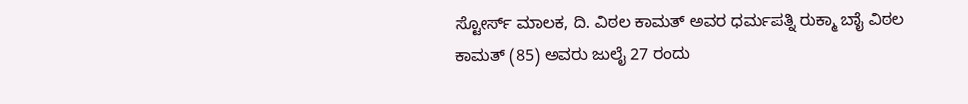ಸ್ಟೋರ್ಸ್ ಮಾಲಕ, ದಿ. ವಿಠಲ ಕಾಮತ್ ಅವರ ಧರ್ಮಪತ್ನಿ ರುಕ್ಮಾ ಬಾೈ ವಿಠಲ ಕಾಮತ್ (85) ಅವರು ಜುಲೈ 27 ರಂದು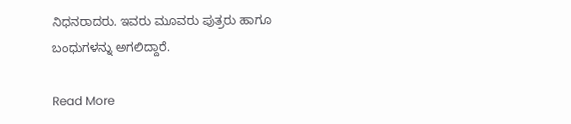ನಿಧನರಾದರು. ಇವರು ಮೂವರು ಪುತ್ರರು ಹಾಗೂ ಬಂಧುಗಳನ್ನು ಅಗಲಿದ್ದಾರೆ.

Read More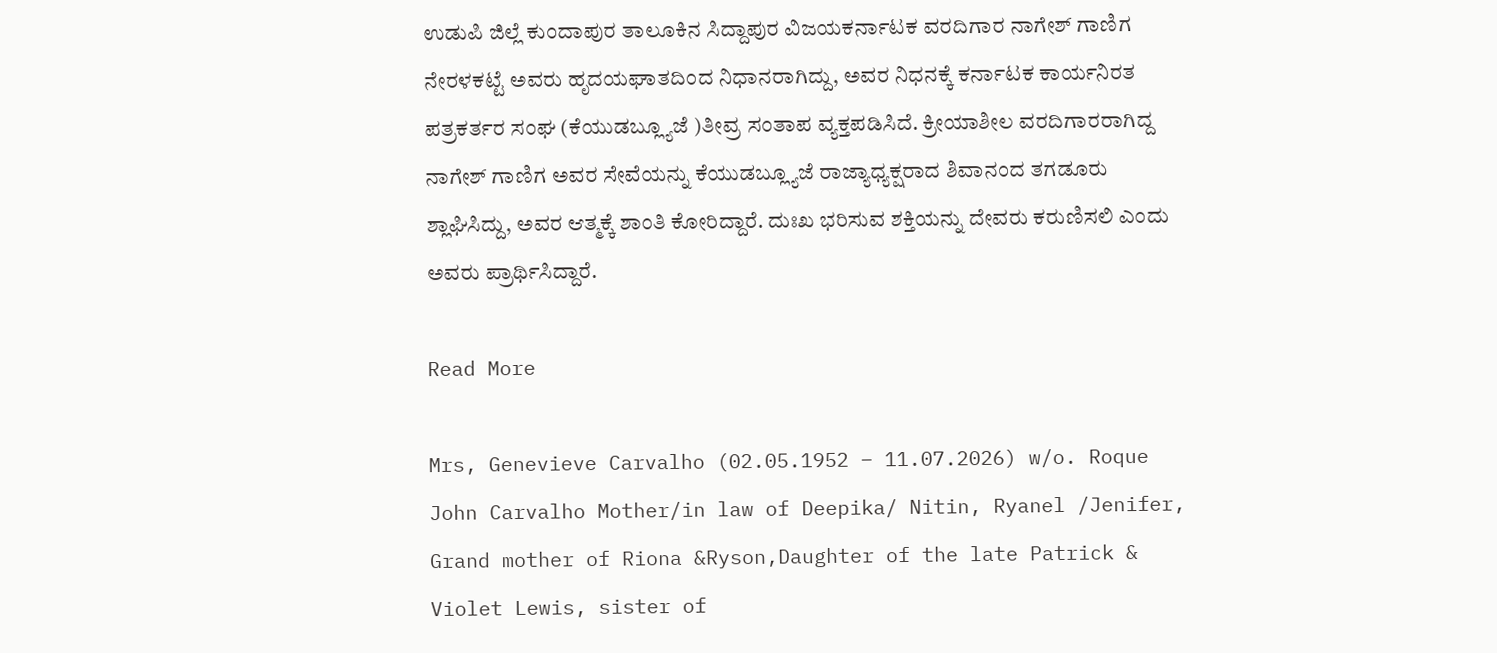ಉಡುಪಿ ಜಿಲ್ಲೆ ಕುಂದಾಪುರ ತಾಲೂಕಿನ ಸಿದ್ದಾಪುರ ವಿಜಯಕರ್ನಾಟಕ ವರದಿಗಾರ ನಾಗೇಶ್ ಗಾಣಿಗ ನೇರಳಕಟ್ಟೆ ಅವರು ಹೃದಯಘಾತದಿಂದ ನಿಧಾನರಾಗಿದ್ದು, ಅವರ ನಿಧನಕ್ಕೆ ಕರ್ನಾಟಕ ಕಾರ್ಯನಿರತ ಪತ್ರಕರ್ತರ ಸಂಘ (ಕೆಯುಡಬ್ಲ್ಯೂಜೆ )ತೀವ್ರ ಸಂತಾಪ ವ್ಯಕ್ತಪಡಿಸಿದೆ. ಕ್ರೀಯಾಶೀಲ ವರದಿಗಾರರಾಗಿದ್ದ ನಾಗೇಶ್ ಗಾಣಿಗ ಅವರ ಸೇವೆಯನ್ನು ಕೆಯುಡಬ್ಲ್ಯೂಜೆ ರಾಜ್ಯಾಧ್ಯಕ್ಷರಾದ ಶಿವಾನಂದ ತಗಡೂರು ಶ್ಲಾಘಿಸಿದ್ದು, ಅವರ ಆತ್ಮಕ್ಕೆ ಶಾಂತಿ ಕೋರಿದ್ದಾರೆ. ದುಃಖ ಭರಿಸುವ ಶಕ್ತಿಯನ್ನು ದೇವರು ಕರುಣಿಸಲಿ ಎಂದು ಅವರು ಪ್ರಾರ್ಥಿಸಿದ್ದಾರೆ.

Read More

Mrs, Genevieve Carvalho (02.05.1952 – 11.07.2026) w/o. Roque John Carvalho Mother/in law of Deepika/ Nitin, Ryanel /Jenifer, Grand mother of Riona &Ryson,Daughter of the late Patrick & Violet Lewis, sister of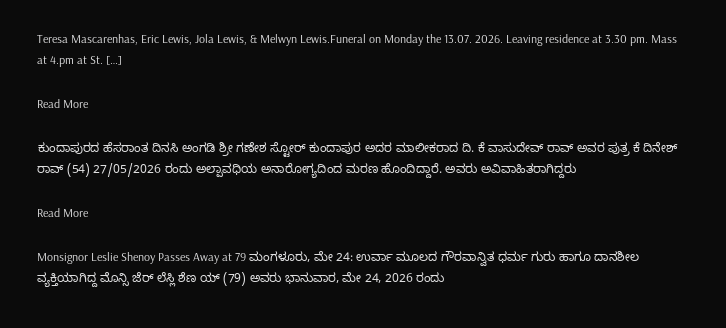Teresa Mascarenhas, Eric Lewis, Jola Lewis, & Melwyn Lewis.Funeral on Monday the 13.07. 2026. Leaving residence at 3.30 pm. Mass at 4.pm at St. […]

Read More

ಕುಂದಾಪುರದ ಹೆಸರಾಂತ ದಿನಸಿ ಅಂಗಡಿ ಶ್ರೀ ಗಣೇಶ ಸ್ಟೋರ್ ಕುಂದಾಪುರ ಅದರ ಮಾಲೀಕರಾದ ದಿ. ಕೆ ವಾಸುದೇವ್ ರಾವ್ ಅವರ ಪುತ್ರ ಕೆ ದಿನೇಶ್ ರಾವ್ (54) 27/05/2026 ರಂದು ಅಲ್ಪಾವಧಿಯ ಅನಾರೋಗ್ಯದಿಂದ ಮರಣ ಹೊಂದಿದ್ದಾರೆ. ಅವರು ಅವಿವಾಹಿತರಾಗಿದ್ದರು

Read More

Monsignor Leslie Shenoy Passes Away at 79 ಮಂಗಳೂರು, ಮೇ 24: ಉರ್ವಾ ಮೂಲದ ಗೌರವಾನ್ವಿತ ಧರ್ಮ ಗುರು ಹಾಗೂ ದಾನಶೀಲ ವ್ಯಕ್ತಿಯಾಗಿದ್ದ ಮೊನ್ಸಿ ಜೆರ್ ಲೆಸ್ಲಿ ಶೆಣ ಯ್ (79) ಅವರು ಭಾನುವಾರ, ಮೇ 24, 2026 ರಂದು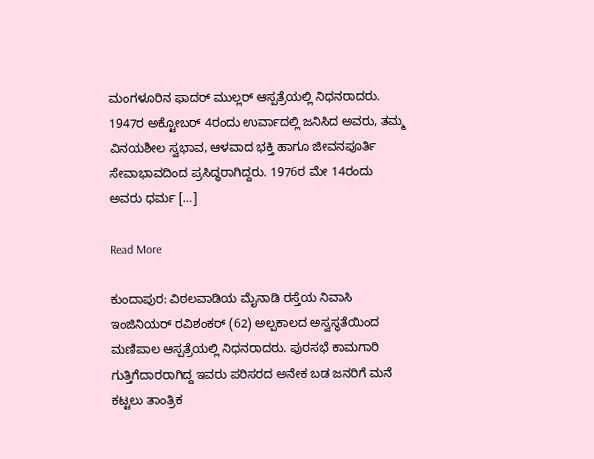ಮಂಗಳೂರಿನ ಫಾದರ್ ಮುಲ್ಲರ್ ಆಸ್ಪತ್ರೆಯಲ್ಲಿ ನಿಧನರಾದರು. 1947ರ ಅಕ್ಟೋಬರ್ 4ರಂದು ಉರ್ವಾದಲ್ಲಿ ಜನಿಸಿದ ಅವರು, ತಮ್ಮ ವಿನಯಶೀಲ ಸ್ವಭಾವ, ಆಳವಾದ ಭಕ್ತಿ ಹಾಗೂ ಜೀವನಪೂರ್ತಿ ಸೇವಾಭಾವದಿಂದ ಪ್ರಸಿದ್ಧರಾಗಿದ್ದರು. 1976ರ ಮೇ 14ರಂದು ಅವರು ಧರ್ಮ […]

Read More

ಕುಂದಾಪುರ: ವಿಠಲವಾಡಿಯ ಮೈನಾಡಿ ರಸ್ತೆಯ ನಿವಾಸಿ ಇಂಜಿನಿಯರ್ ರವಿಶಂಕರ್ (62) ಅಲ್ಪಕಾಲದ ಅಸ್ವಸ್ಥತೆಯಿಂದ ಮಣಿಪಾಲ ಆಸ್ಪತ್ರೆಯಲ್ಲಿ ನಿಧನರಾದರು. ಪುರಸಭೆ ಕಾಮಗಾರಿ ಗುತ್ತಿಗೆದಾರರಾಗಿದ್ದ ಇವರು ಪರಿಸರದ ಅನೇಕ ಬಡ ಜನರಿಗೆ ಮನೆ ಕಟ್ಟಲು ತಾಂತ್ರಿಕ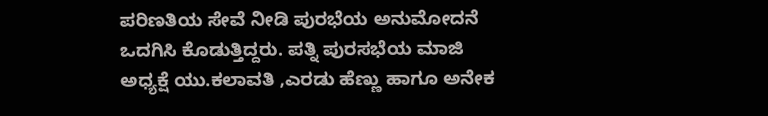ಪರಿಣತಿಯ ಸೇವೆ ನೀಡಿ ಪುರಭೆಯ ಅನುಮೋದನೆ ಒದಗಿಸಿ ಕೊಡುತ್ತಿದ್ದರು. ಪತ್ನಿ ಪುರಸಭೆಯ ಮಾಜಿ ಅಧ್ಯಕ್ಷೆ ಯು.ಕಲಾವತಿ ,ಎರಡು ಹೆಣ್ಣು ಹಾಗೂ ಅನೇಕ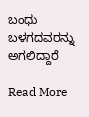ಬಂಧು ಬಳಗದವರನ್ನು ಅಗಲಿದ್ದಾರೆ

Read More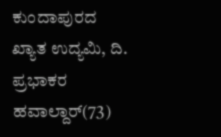ಕುಂದಾಪುರದ ಖ್ಯಾತ ಉದ್ಯಮಿ, ದಿ. ಪ್ರಭಾಕರ ಹವಾಲ್ದಾರ್(73)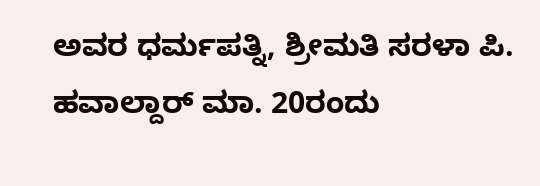ಅವರ ಧರ್ಮಪತ್ನಿ, ಶ್ರೀಮತಿ ಸರಳಾ ಪಿ. ಹವಾಲ್ದಾರ್ ಮಾ. 20ರಂದು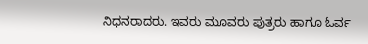ನಿಧನರಾದರು. ಇವರು ಮೂವರು ಪುತ್ರರು ಹಾಗೂ ಓರ್ವ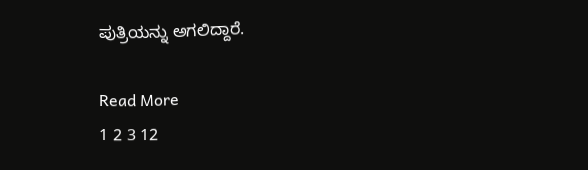ಪುತ್ರಿಯನ್ನು ಅಗಲಿದ್ದಾರೆ.

Read More
1 2 3 12